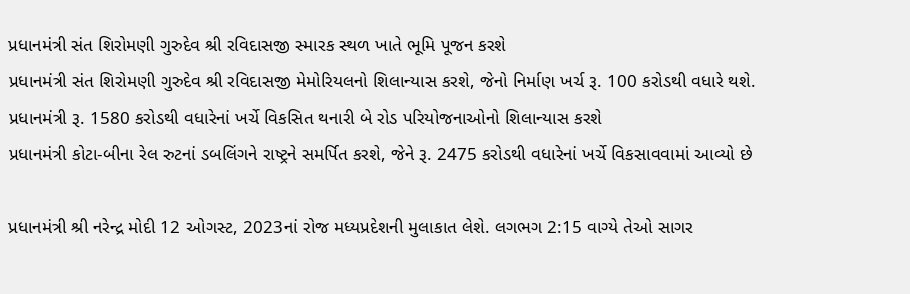પ્રધાનમંત્રી સંત શિરોમણી ગુરુદેવ શ્રી રવિદાસજી સ્મારક સ્થળ ખાતે ભૂમિ પૂજન કરશે
પ્રધાનમંત્રી સંત શિરોમણી ગુરુદેવ શ્રી રવિદાસજી મેમોરિયલનો શિલાન્યાસ કરશે, જેનો નિર્માણ ખર્ચ રૂ. 100 કરોડથી વધારે થશે.
પ્રધાનમંત્રી રૂ. 1580 કરોડથી વધારેનાં ખર્ચે વિકસિત થનારી બે રોડ પરિયોજનાઓનો શિલાન્યાસ કરશે
પ્રધાનમંત્રી કોટા-બીના રેલ રુટનાં ડબલિંગને રાષ્ટ્રને સમર્પિત કરશે, જેને રૂ. 2475 કરોડથી વધારેનાં ખર્ચે વિકસાવવામાં આવ્યો છે

પ્રધાનમંત્રી શ્રી નરેન્દ્ર મોદી 12 ઓગસ્ટ, 2023નાં રોજ મધ્યપ્રદેશની મુલાકાત લેશે. લગભગ 2:15 વાગ્યે તેઓ સાગર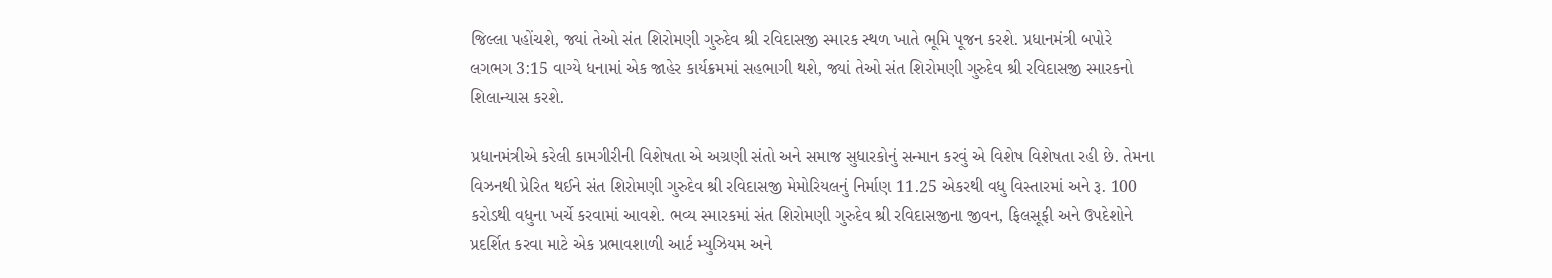જિલ્લા પહોંચશે, જ્યાં તેઓ સંત શિરોમણી ગુરુદેવ શ્રી રવિદાસજી સ્મારક સ્થળ ખાતે ભૂમિ પૂજન કરશે. પ્રધાનમંત્રી બપોરે લગભગ 3:15 વાગ્યે ધનામાં એક જાહેર કાર્યક્રમમાં સહભાગી થશે, જ્યાં તેઓ સંત શિરોમણી ગુરુદેવ શ્રી રવિદાસજી સ્મારકનો શિલાન્યાસ કરશે.

પ્રધાનમંત્રીએ કરેલી કામગીરીની વિશેષતા એ અગ્રણી સંતો અને સમાજ સુધારકોનું સન્માન કરવું એ વિશેષ વિશેષતા રહી છે. તેમના વિઝનથી પ્રેરિત થઈને સંત શિરોમણી ગુરુદેવ શ્રી રવિદાસજી મેમોરિયલનું નિર્માણ 11.25 એકરથી વધુ વિસ્તારમાં અને રૂ. 100 કરોડથી વધુના ખર્ચે કરવામાં આવશે. ભવ્ય સ્મારકમાં સંત શિરોમણી ગુરુદેવ શ્રી રવિદાસજીના જીવન, ફિલસૂફી અને ઉપદેશોને પ્રદર્શિત કરવા માટે એક પ્રભાવશાળી આર્ટ મ્યુઝિયમ અને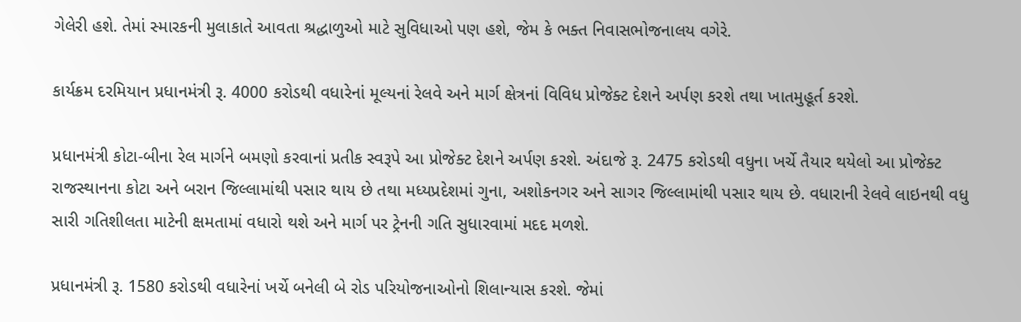ગેલેરી હશે. તેમાં સ્મારકની મુલાકાતે આવતા શ્રદ્ધાળુઓ માટે સુવિધાઓ પણ હશે, જેમ કે ભક્ત નિવાસભોજનાલય વગેરે.

કાર્યક્રમ દરમિયાન પ્રધાનમંત્રી રૂ. 4000 કરોડથી વધારેનાં મૂલ્યનાં રેલવે અને માર્ગ ક્ષેત્રનાં વિવિધ પ્રોજેક્ટ દેશને અર્પણ કરશે તથા ખાતમુહૂર્ત કરશે.

પ્રધાનમંત્રી કોટા-બીના રેલ માર્ગને બમણો કરવાનાં પ્રતીક સ્વરૂપે આ પ્રોજેક્ટ દેશને અર્પણ કરશે. અંદાજે રૂ. 2475 કરોડથી વધુના ખર્ચે તૈયાર થયેલો આ પ્રોજેક્ટ રાજસ્થાનના કોટા અને બરાન જિલ્લામાંથી પસાર થાય છે તથા મધ્યપ્રદેશમાં ગુના, અશોકનગર અને સાગર જિલ્લામાંથી પસાર થાય છે. વધારાની રેલવે લાઇનથી વધુ સારી ગતિશીલતા માટેની ક્ષમતામાં વધારો થશે અને માર્ગ પર ટ્રેનની ગતિ સુધારવામાં મદદ મળશે.

પ્રધાનમંત્રી રૂ. 1580 કરોડથી વધારેનાં ખર્ચે બનેલી બે રોડ પરિયોજનાઓનો શિલાન્યાસ કરશે. જેમાં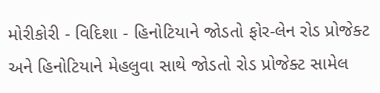મોરીકોરી - વિદિશા - હિનોટિયાને જોડતો ફોર-લેન રોડ પ્રોજેક્ટ અને હિનોટિયાને મેહલુવા સાથે જોડતો રોડ પ્રોજેક્ટ સામેલ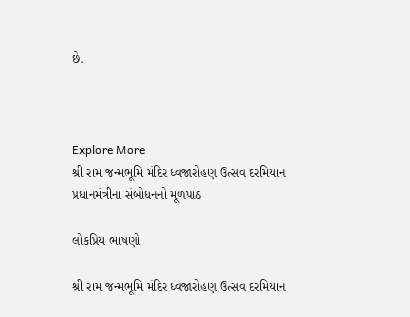છે.



Explore More
શ્રી રામ જન્મભૂમિ મંદિર ધ્વજારોહણ ઉત્સવ દરમિયાન પ્રધાનમંત્રીના સંબોધનનો મૂળપાઠ

લોકપ્રિય ભાષણો

શ્રી રામ જન્મભૂમિ મંદિર ધ્વજારોહણ ઉત્સવ દરમિયાન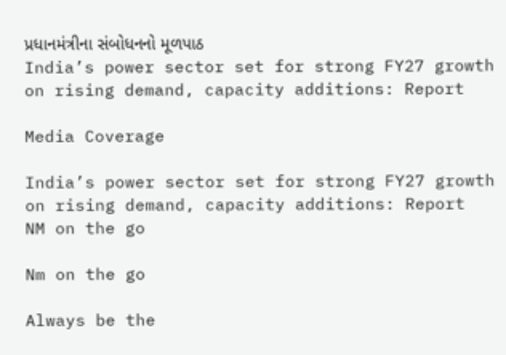પ્રધાનમંત્રીના સંબોધનનો મૂળપાઠ
India’s power sector set for strong FY27 growth on rising demand, capacity additions: Report

Media Coverage

India’s power sector set for strong FY27 growth on rising demand, capacity additions: Report
NM on the go

Nm on the go

Always be the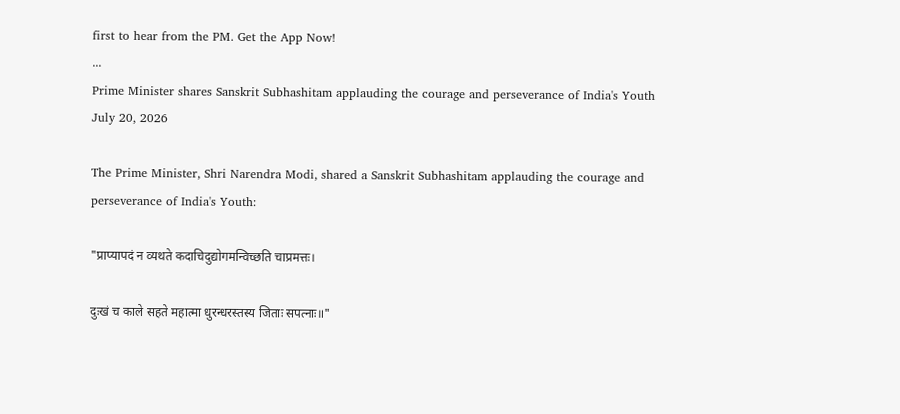first to hear from the PM. Get the App Now!
...
Prime Minister shares Sanskrit Subhashitam applauding the courage and perseverance of India's Youth
July 20, 2026

The Prime Minister, Shri Narendra Modi, shared a Sanskrit Subhashitam applauding the courage and perseverance of India's Youth:

"प्राप्यापदं न व्यथते कदाचिदुद्योगमन्विच्छति चाप्रमत्तः।

दुःखं च काले सहते महात्मा धुरन्धरस्तस्य जिताः सपत्नाः॥"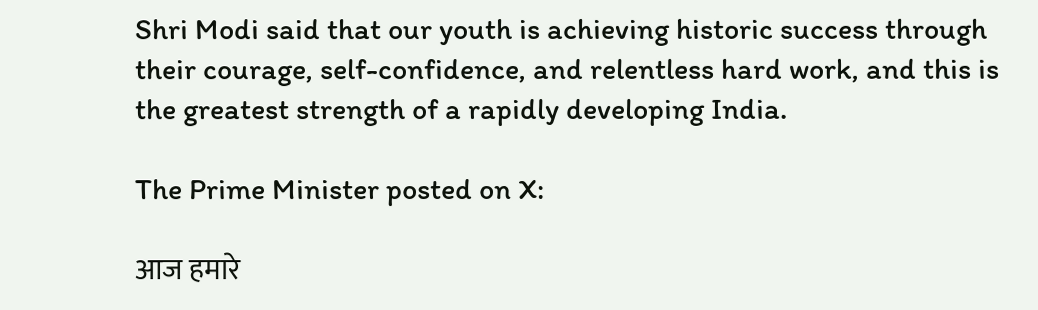Shri Modi said that our youth is achieving historic success through their courage, self-confidence, and relentless hard work, and this is the greatest strength of a rapidly developing India.

The Prime Minister posted on X:

आज हमारे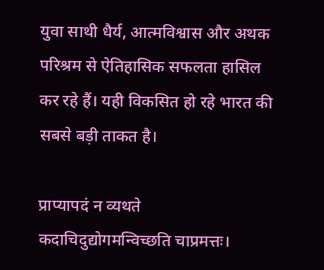युवा साथी धैर्य, आत्मविश्वास और अथक परिश्रम से ऐतिहासिक सफलता हासिल कर रहे हैं। यही विकसित हो रहे भारत की सबसे बड़ी ताकत है।

प्राप्यापदं न व्यथते कदाचिदुद्योगमन्विच्छति चाप्रमत्तः।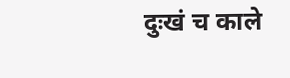दुःखं च काले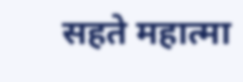सहते महात्मा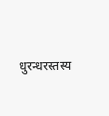धुरन्धरस्तस्य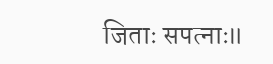जिताः सपत्नाः॥